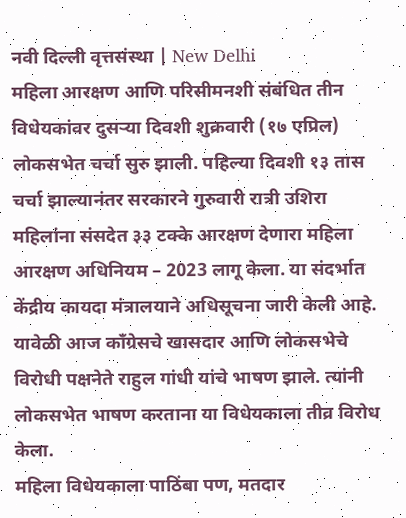नवी दिल्ली वृत्तसंस्था | New Delhi
महिला आरक्षण आणि परिसीमनशी संबंधित तीन विधेयकांवर दुसऱ्या दिवशी शुक्रवारी (१७ एप्रिल) लोकसभेत चर्चा सुरु झाली. पहिल्या दिवशी १३ तास चर्चा झाल्यानंतर सरकारने गुरुवारी रात्री उशिरा महिलांना संसदेत ३३ टक्के आरक्षण देणारा महिला आरक्षण अधिनियम – 2023 लागू केला. या संदर्भात केंद्रीय कायदा मंत्रालयाने अधिसूचना जारी केली आहे. यावेळी आज काँग्रेसचे खासदार आणि लोकसभेचे विरोधी पक्षनेते राहुल गांधी यांचे भाषण झाले. त्यांनी लोकसभेत भाषण करताना या विधेयकाला तीव्र विरोध केला.
महिला विधेयकाला पाठिंबा पण, मतदार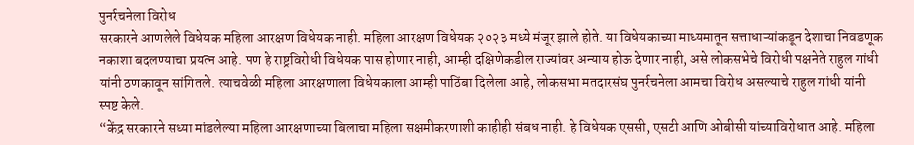पुनर्रचनेला विरोध
सरकारने आणलेले विधेयक महिला आरक्षण विधेयक नाही. महिला आरक्षण विधेयक २०२३ मध्ये मंजूर झाले होते. या विधेयकाच्या माध्यमातून सत्ताधाऱ्यांकडून देशाचा निवडणूक नकाशा बदलण्याचा प्रयत्न आहे. पण हे राष्ट्रविरोधी विधेयक पास होणार नाही, आम्ही दक्षिणेकडील राज्यांवर अन्याय होऊ देणार नाही, असे लोकसभेचे विरोधी पक्षनेते राहुल गांधी यांनी ठणकावून सांगितले. त्याचवेळी महिला आरक्षणाला विधेयकाला आम्ही पाठिंबा दिलेला आहे, लोकसभा मतदारसंघ पुनर्रचनेला आमचा विरोध असल्याचे राहुल गांधी यांनी स्पष्ट केले.
“केंद्र सरकारने सध्या मांडलेल्या महिला आरक्षणाच्या बिलाचा महिला सक्षमीकरणाशी काहीही संबध नाही. हे विधेयक एससी, एसटी आणि ओबीसी यांच्याविरोधात आहे. महिला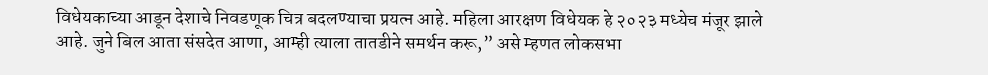विधेयकाच्या आडून देशाचे निवडणूक चित्र बदलण्याचा प्रयत्न आहे. महिला आरक्षण विधेयक हे २०२३ मध्येच मंजूर झाले आहे. जुने बिल आता संसदेत आणा, आम्ही त्याला तातडीने समर्थन करू,” असे म्हणत लोकसभा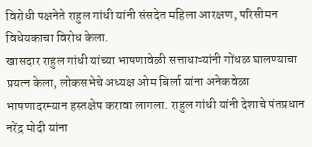विरोधी पक्षनेते राहुल गांधी यांनी संसदेत महिला आरक्षण, परिसीमन विधेयकाचा विरोध केला.
खासदार राहुल गांधी यांच्या भाषणावेळी सत्ताधाऱ्यांनी गोंधळ घालण्याचा प्रयत्न केला, लोकसभेचे अध्यक्ष ओम बिर्ला यांना अनेकवेळा भाषणादरम्यान हस्तक्षेप करावा लागला. राहुल गांधी यांनी देशाचे पंतप्रधान नरेंद्र मोदी यांना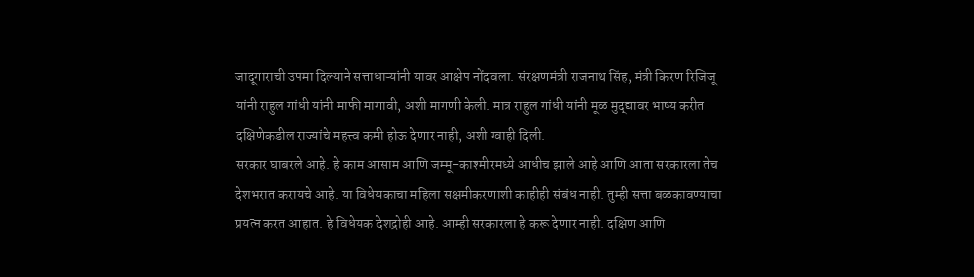जादूगाराची उपमा दिल्याने सत्ताधाऱ्यांनी यावर आक्षेप नोंदवला. संरक्षणमंत्री राजनाथ सिंह, मंत्री किरण रिजिजू यांनी राहुल गांधी यांनी माफी मागावी, अशी मागणी केली. मात्र राहुल गांधी यांनी मूळ मुद्द्यावर भाष्य करीत दक्षिणेकडील राज्यांचे महत्त्व कमी होऊ देणार नाही, अशी ग्वाही दिली.
सरकार घाबरले आहे. हे काम आसाम आणि जम्मू-काश्मीरमध्ये आधीच झाले आहे आणि आता सरकारला तेच देशभरात करायचे आहे. या विधेयकाचा महिला सक्षमीकरणाशी काहीही संबंध नाही. तुम्ही सत्ता बळकावण्याचा प्रयत्न करत आहात. हे विधेयक देशद्रोही आहे. आम्ही सरकारला हे करू देणार नाही. दक्षिण आणि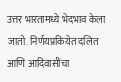उत्तर भारतामध्ये भेदभाव केला जातो. निर्णयप्रकियेत दलित आणि आदिवासींचा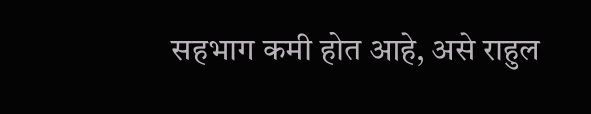सहभाग कमी होत आहे, असे राहुल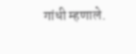गांधी म्हणाले.